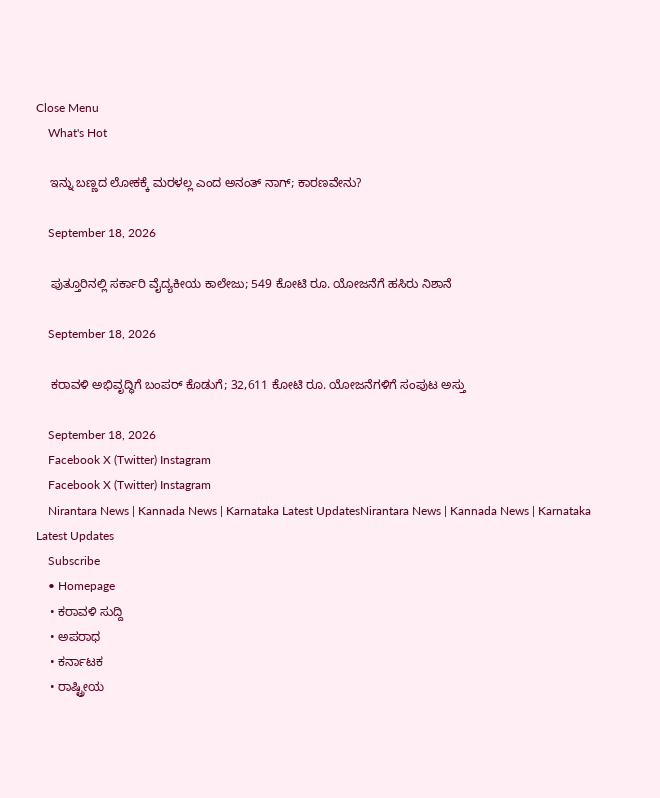Close Menu
    What's Hot

    ಇನ್ನು ಬಣ್ಣದ ಲೋಕಕ್ಕೆ ಮರಳಲ್ಲ ಎಂದ ಅನಂತ್ ನಾಗ್; ಕಾರಣವೇನು?

    September 18, 2026

    ಪುತ್ತೂರಿನಲ್ಲಿ ಸರ್ಕಾರಿ ವೈದ್ಯಕೀಯ ಕಾಲೇಜು; 549 ಕೋಟಿ ರೂ. ಯೋಜನೆಗೆ ಹಸಿರು ನಿಶಾನೆ

    September 18, 2026

    ಕರಾವಳಿ ಅಭಿವೃದ್ಧಿಗೆ ಬಂಪರ್ ಕೊಡುಗೆ; 32,611 ಕೋಟಿ ರೂ. ಯೋಜನೆಗಳಿಗೆ ಸಂಪುಟ ಅಸ್ತು

    September 18, 2026
    Facebook X (Twitter) Instagram
    Facebook X (Twitter) Instagram
    Nirantara News | Kannada News | Karnataka Latest UpdatesNirantara News | Kannada News | Karnataka Latest Updates
    Subscribe
    • Homepage
    • ಕರಾವಳಿ ಸುದ್ದಿ
    • ಅಪರಾಧ
    • ಕರ್ನಾಟಕ
    • ರಾಷ್ಟ್ರೀಯ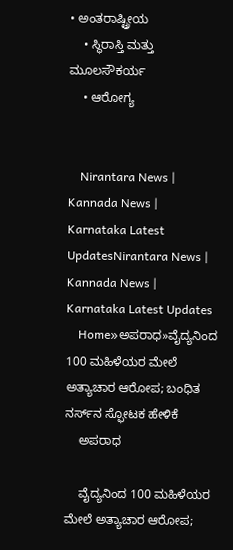• ಅಂತರಾಷ್ಟ್ರೀಯ
    • ಸ್ಥಿರಾಸ್ತಿ ಮತ್ತು ಮೂಲಸೌಕರ್ಯ
    • ಆರೋಗ್ಯ


    Nirantara News | Kannada News | Karnataka Latest UpdatesNirantara News | Kannada News | Karnataka Latest Updates
    Home»ಅಪರಾಧ»ವೈದ್ಯನಿಂದ 100 ಮಹಿಳೆಯರ ಮೇಲೆ ಅತ್ಯಾಚಾರ ಆರೋಪ; ಬಂಧಿತ ನರ್ಸ್‌ನ ಸ್ಫೋಟಕ ಹೇಳಿಕೆ
    ಅಪರಾಧ

    ವೈದ್ಯನಿಂದ 100 ಮಹಿಳೆಯರ ಮೇಲೆ ಅತ್ಯಾಚಾರ ಆರೋಪ;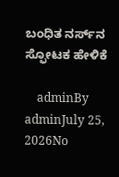ಬಂಧಿತ ನರ್ಸ್‌ನ ಸ್ಫೋಟಕ ಹೇಳಿಕೆ

    adminBy adminJuly 25, 2026No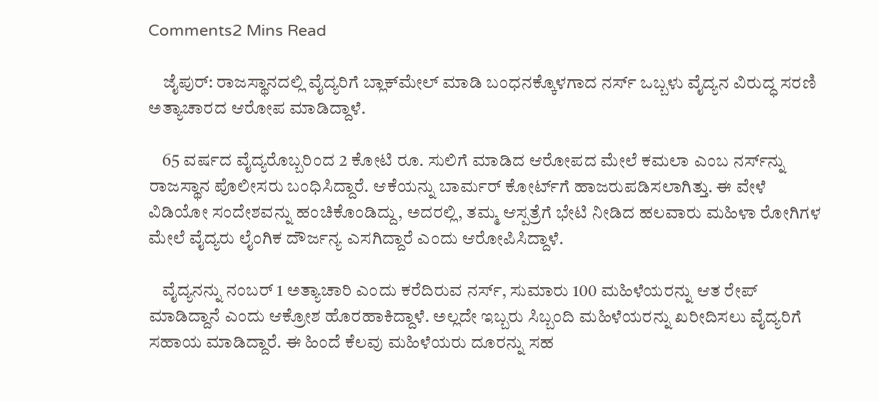Comments2 Mins Read

    ಜೈಪುರ್‌: ರಾಜಸ್ಥಾನದಲ್ಲಿ ವೈದ್ಯರಿಗೆ ಬ್ಲಾಕ್‌ಮೇಲ್‌ ಮಾಡಿ ಬಂಧನಕ್ಕೊಳಗಾದ ನರ್ಸ್‌ ಒಬ್ಬಳು ವೈದ್ಯನ ವಿರುದ್ಧ ಸರಣಿ ಅತ್ಯಾಚಾರದ ಆರೋಪ ಮಾಡಿದ್ದಾಳೆ.

    65 ವರ್ಷದ ವೈದ್ಯರೊಬ್ಬರಿಂದ 2 ಕೋಟಿ ರೂ. ಸುಲಿಗೆ ಮಾಡಿದ ಆರೋಪದ ಮೇಲೆ ಕಮಲಾ ಎಂಬ ನರ್ಸ್‌ನ್ನು ರಾಜಸ್ಥಾನ ಪೊಲೀಸರು ಬಂಧಿಸಿದ್ದಾರೆ. ಆಕೆಯನ್ನು ಬಾರ್ಮರ್ ಕೋರ್ಟ್‌ಗೆ ಹಾಜರುಪಡಿಸಲಾಗಿತ್ತು. ಈ ವೇಳೆ ವಿಡಿಯೋ ಸಂದೇಶವನ್ನು ಹಂಚಿಕೊಂಡಿದ್ದು, ಅದರಲ್ಲಿ, ತಮ್ಮ ಆಸ್ಪತ್ರೆಗೆ ಭೇಟಿ ನೀಡಿದ ಹಲವಾರು ಮಹಿಳಾ ರೋಗಿಗಳ ಮೇಲೆ ವೈದ್ಯರು ಲೈಂಗಿಕ ದೌರ್ಜನ್ಯ ಎಸಗಿದ್ದಾರೆ ಎಂದು ಆರೋಪಿಸಿದ್ದಾಳೆ.

    ವೈದ್ಯನನ್ನು ನಂಬರ್‌ 1 ಅತ್ಯಾಚಾರಿ ಎಂದು ಕರೆದಿರುವ ನರ್ಸ್‌, ಸುಮಾರು 100 ಮಹಿಳೆಯರನ್ನು ಆತ ರೇಪ್‌ ಮಾಡಿದ್ದಾನೆ ಎಂದು ಆಕ್ರೋಶ ಹೊರಹಾಕಿದ್ದಾಳೆ. ಅಲ್ಲದೇ ಇಬ್ಬರು ಸಿಬ್ಬಂದಿ ಮಹಿಳೆಯರನ್ನು ಖರೀದಿಸಲು ವೈದ್ಯರಿಗೆ ಸಹಾಯ ಮಾಡಿದ್ದಾರೆ. ಈ ಹಿಂದೆ ಕೆಲವು ಮಹಿಳೆಯರು ದೂರನ್ನು ಸಹ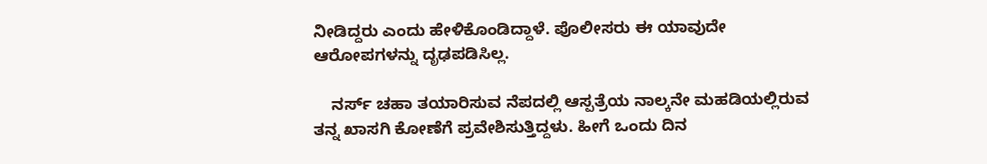ನೀಡಿದ್ದರು ಎಂದು ಹೇಳಿಕೊಂಡಿದ್ದಾಳೆ. ಪೊಲೀಸರು ಈ ಯಾವುದೇ ಆರೋಪಗಳನ್ನು ದೃಢಪಡಿಸಿಲ್ಲ.

    ನರ್ಸ್ ಚಹಾ ತಯಾರಿಸುವ ನೆಪದಲ್ಲಿ ಆಸ್ಪತ್ರೆಯ ನಾಲ್ಕನೇ ಮಹಡಿಯಲ್ಲಿರುವ ತನ್ನ ಖಾಸಗಿ ಕೋಣೆಗೆ ಪ್ರವೇಶಿಸುತ್ತಿದ್ದಳು. ಹೀಗೆ ಒಂದು ದಿನ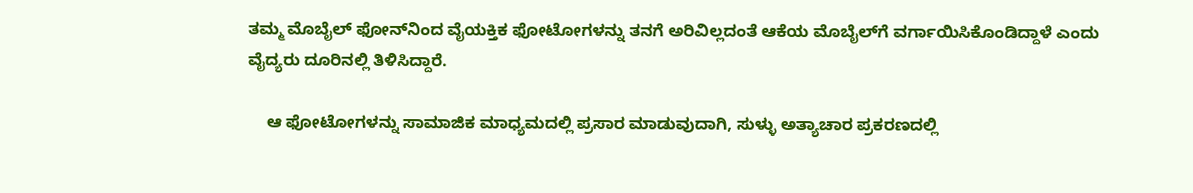ತಮ್ಮ ಮೊಬೈಲ್ ಫೋನ್‌ನಿಂದ ವೈಯಕ್ತಿಕ ಫೋಟೋಗಳನ್ನು ತನಗೆ ಅರಿವಿಲ್ಲದಂತೆ ಆಕೆಯ ಮೊಬೈಲ್‌ಗೆ ವರ್ಗಾಯಿಸಿಕೊಂಡಿದ್ದಾಳೆ ಎಂದು ವೈದ್ಯರು ದೂರಿನಲ್ಲಿ ತಿಳಿಸಿದ್ದಾರೆ.

    ಆ ಫೋಟೋಗಳನ್ನು ಸಾಮಾಜಿಕ ಮಾಧ್ಯಮದಲ್ಲಿ ಪ್ರಸಾರ ಮಾಡುವುದಾಗಿ, ಸುಳ್ಳು ಅತ್ಯಾಚಾರ ಪ್ರಕರಣದಲ್ಲಿ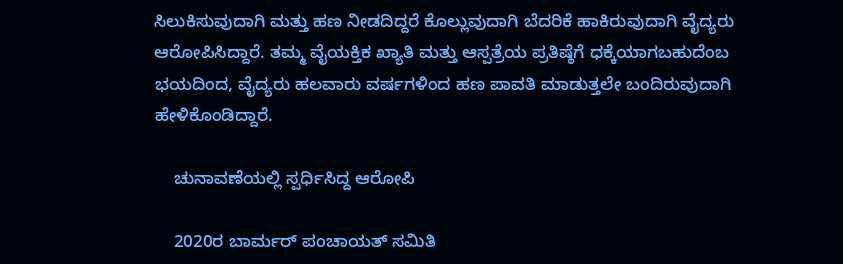ಸಿಲುಕಿಸುವುದಾಗಿ ಮತ್ತು ಹಣ ನೀಡದಿದ್ದರೆ ಕೊಲ್ಲುವುದಾಗಿ ಬೆದರಿಕೆ ಹಾಕಿರುವುದಾಗಿ ವೈದ್ಯರು ಆರೋಪಿಸಿದ್ದಾರೆ. ತಮ್ಮ ವೈಯಕ್ತಿಕ ಖ್ಯಾತಿ ಮತ್ತು ಆಸ್ಪತ್ರೆಯ ಪ್ರತಿಷ್ಠೆಗೆ ಧಕ್ಕೆಯಾಗಬಹುದೆಂಬ ಭಯದಿಂದ, ವೈದ್ಯರು ಹಲವಾರು ವರ್ಷಗಳಿಂದ ಹಣ ಪಾವತಿ ಮಾಡುತ್ತಲೇ ಬಂದಿರುವುದಾಗಿ ಹೇಳಿಕೊಂಡಿದ್ದಾರೆ.

    ಚುನಾವಣೆಯಲ್ಲಿ ಸ್ಪರ್ಧಿಸಿದ್ದ ಆರೋಪಿ

    2020ರ ಬಾರ್ಮರ್ ಪಂಚಾಯತ್ ಸಮಿತಿ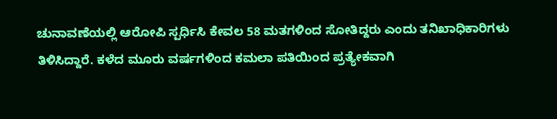ಚುನಾವಣೆಯಲ್ಲಿ ಆರೋಪಿ ಸ್ಪರ್ಧಿಸಿ ಕೇವಲ 58 ಮತಗಳಿಂದ ಸೋತಿದ್ದರು ಎಂದು ತನಿಖಾಧಿಕಾರಿಗಳು ತಿಳಿಸಿದ್ದಾರೆ. ಕಳೆದ ಮೂರು ವರ್ಷಗಳಿಂದ ಕಮಲಾ ಪತಿಯಿಂದ ಪ್ರತ್ಯೇಕವಾಗಿ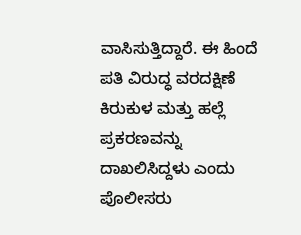ವಾಸಿಸುತ್ತಿದ್ದಾರೆ. ಈ ಹಿಂದೆ ಪತಿ ವಿರುದ್ಧ ವರದಕ್ಷಿಣೆ ಕಿರುಕುಳ ಮತ್ತು ಹಲ್ಲೆ ಪ್ರಕರಣವನ್ನು ದಾಖಲಿಸಿದ್ದಳು ಎಂದು ಪೊಲೀಸರು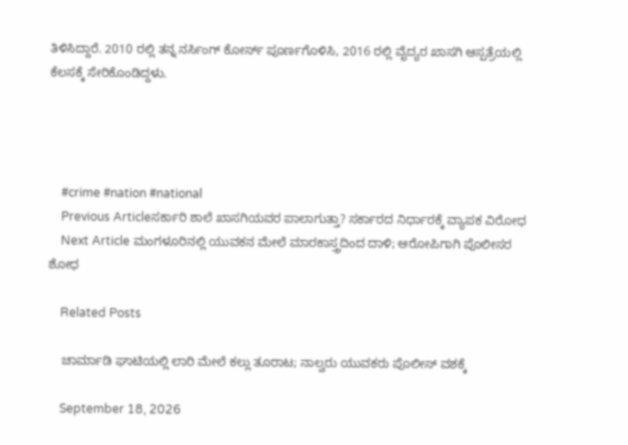ತಿಳಿಸಿದ್ದಾರೆ. 2010 ರಲ್ಲಿ ತನ್ನ ನರ್ಸಿಂಗ್ ಕೋರ್ಸ್ ಪೂರ್ಣಗೊಳಿಸಿ, 2016 ರಲ್ಲಿ ವೈದ್ಯರ ಖಾಸಗಿ ಆಸ್ಪತ್ರೆಯಲ್ಲಿ ಕೆಲಸಕ್ಕೆ ಸೇರಿಕೊಂಡಿದ್ದಳು.




    #crime #nation #national
    Previous Articleಸರ್ಕಾರಿ ಶಾಲೆ ಖಾಸಗಿಯವರ ಪಾಲಾಗುತ್ತಾ? ಸರ್ಕಾರದ ನಿರ್ಧಾರಕ್ಕೆ ವ್ಯಾಪಕ ವಿರೋಧ
    Next Article ಮಂಗಳೂರಿನಲ್ಲಿ ಯುವಕನ ಮೇಲೆ ಮಾರಕಾಸ್ತ್ರದಿಂದ ದಾಳಿ; ಆರೋಪಿಗಾಗಿ ಪೊಲೀಸರ ಶೋಧ

    Related Posts

    ಚಾರ್ಮಾಡಿ ಘಾಟಿಯಲ್ಲಿ ಲಾರಿ ಮೇಲೆ ಕಲ್ಲು ತೂರಾಟ; ನಾಲ್ವರು ಯುವಕರು ಪೊಲೀಸ್ ವಶಕ್ಕೆ

    September 18, 2026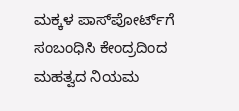ಮಕ್ಕಳ ಪಾಸ್‌ಪೋರ್ಟ್‌ಗೆ ಸಂಬಂಧಿಸಿ ಕೇಂದ್ರದಿಂದ ಮಹತ್ವದ ನಿಯಮ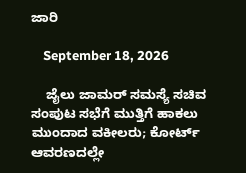ಜಾರಿ

    September 18, 2026

    ಜೈಲು ಜಾಮರ್ ಸಮಸ್ಯೆ ಸಚಿವ ಸಂಪುಟ ಸಭೆಗೆ ಮುತ್ತಿಗೆ ಹಾಕಲು ಮುಂದಾದ ವಕೀಲರು; ಕೋರ್ಟ್ ಆವರಣದಲ್ಲೇ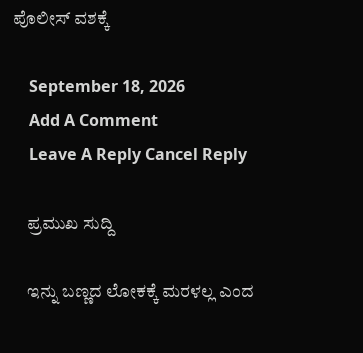ಪೊಲೀಸ್ ವಶಕ್ಕೆ

    September 18, 2026
    Add A Comment
    Leave A Reply Cancel Reply

    ಪ್ರಮುಖ ಸುದ್ದಿ

    ಇನ್ನು ಬಣ್ಣದ ಲೋಕಕ್ಕೆ ಮರಳಲ್ಲ ಎಂದ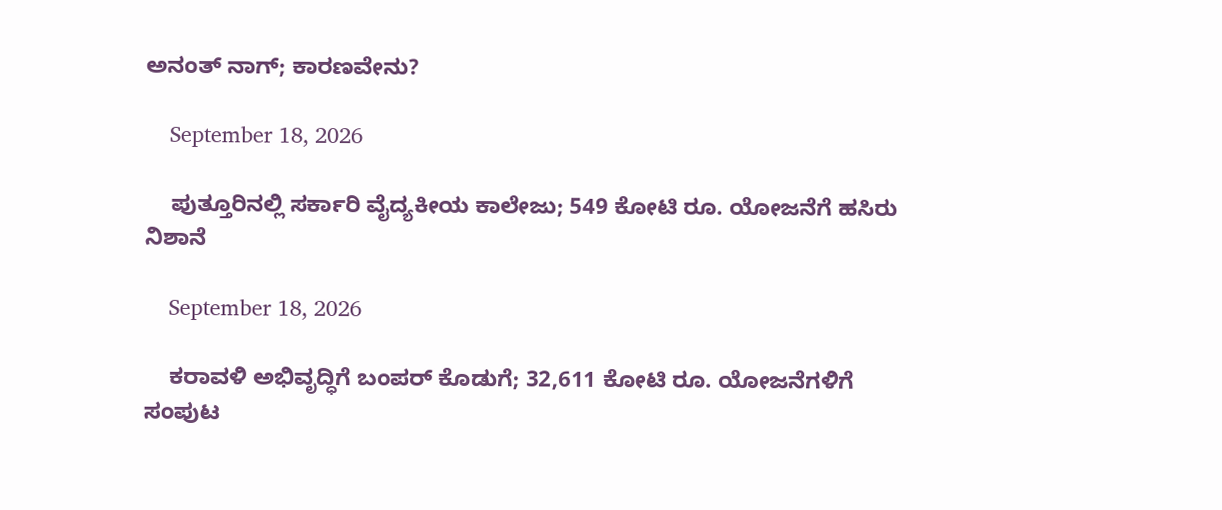ಅನಂತ್ ನಾಗ್; ಕಾರಣವೇನು?

    September 18, 2026

    ಪುತ್ತೂರಿನಲ್ಲಿ ಸರ್ಕಾರಿ ವೈದ್ಯಕೀಯ ಕಾಲೇಜು; 549 ಕೋಟಿ ರೂ. ಯೋಜನೆಗೆ ಹಸಿರು ನಿಶಾನೆ

    September 18, 2026

    ಕರಾವಳಿ ಅಭಿವೃದ್ಧಿಗೆ ಬಂಪರ್ ಕೊಡುಗೆ; 32,611 ಕೋಟಿ ರೂ. ಯೋಜನೆಗಳಿಗೆ ಸಂಪುಟ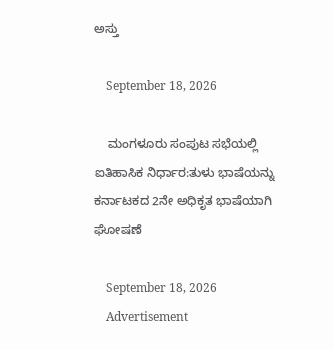ಅಸ್ತು

    September 18, 2026

    ಮಂಗಳೂರು ಸಂಪುಟ ಸಭೆಯಲ್ಲಿ ಐತಿಹಾಸಿಕ ನಿರ್ಧಾರ:ತುಳು ಭಾಷೆಯನ್ನು ಕರ್ನಾಟಕದ 2ನೇ ಅಧಿಕೃತ ಭಾಷೆಯಾಗಿ ಘೋಷಣೆ

    September 18, 2026
    Advertisement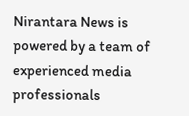Nirantara News is powered by a team of experienced media professionals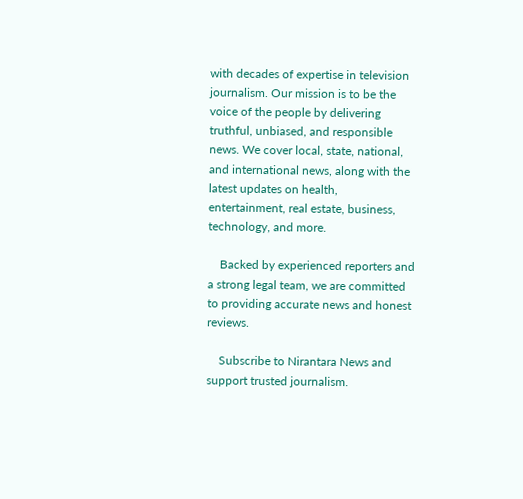with decades of expertise in television journalism. Our mission is to be the voice of the people by delivering truthful, unbiased, and responsible news. We cover local, state, national, and international news, along with the latest updates on health, entertainment, real estate, business, technology, and more.

    Backed by experienced reporters and a strong legal team, we are committed to providing accurate news and honest reviews.

    Subscribe to Nirantara News and support trusted journalism.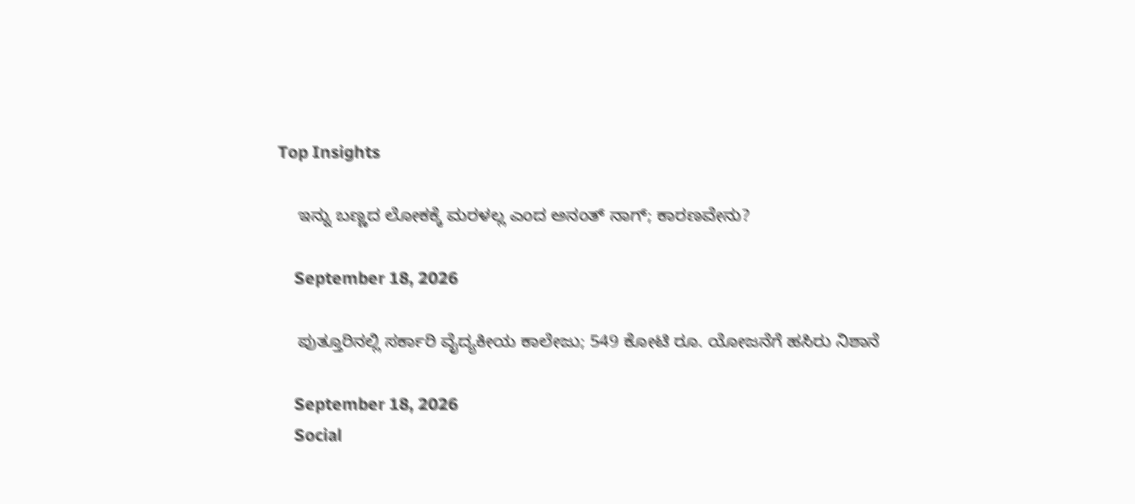Top Insights

    ಇನ್ನು ಬಣ್ಣದ ಲೋಕಕ್ಕೆ ಮರಳಲ್ಲ ಎಂದ ಅನಂತ್ ನಾಗ್; ಕಾರಣವೇನು?

    September 18, 2026

    ಪುತ್ತೂರಿನಲ್ಲಿ ಸರ್ಕಾರಿ ವೈದ್ಯಕೀಯ ಕಾಲೇಜು; 549 ಕೋಟಿ ರೂ. ಯೋಜನೆಗೆ ಹಸಿರು ನಿಶಾನೆ

    September 18, 2026
    Social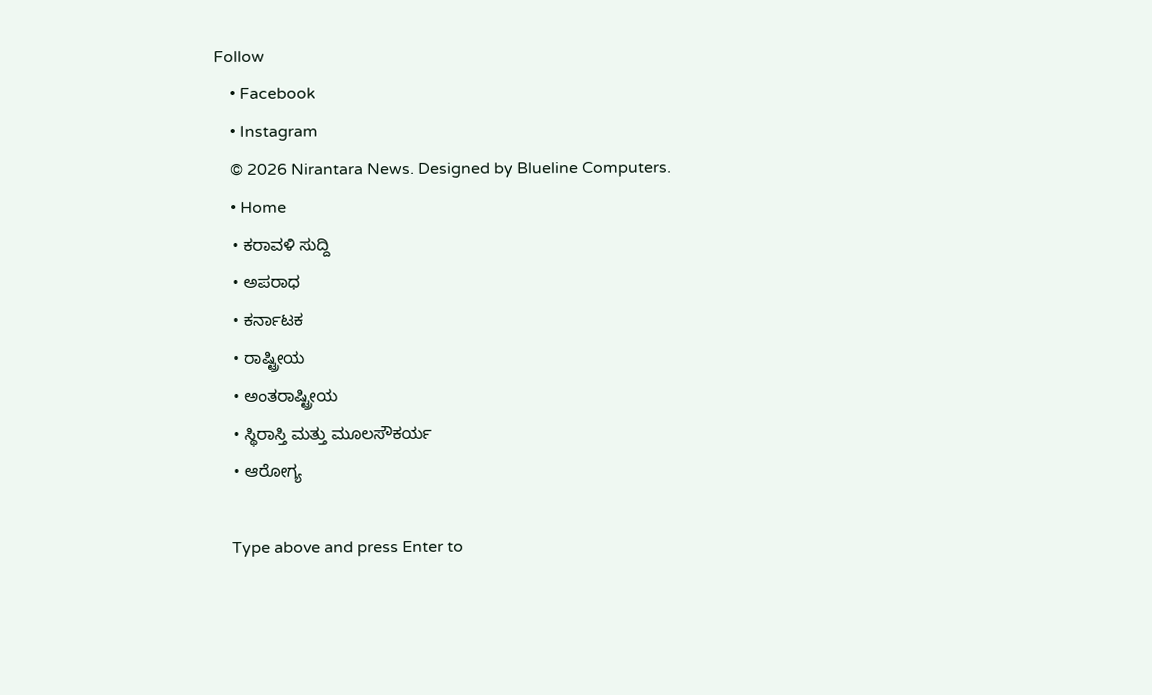Follow
    • Facebook
    • Instagram
    © 2026 Nirantara News. Designed by Blueline Computers.
    • Home
    • ಕರಾವಳಿ ಸುದ್ದಿ
    • ಅಪರಾಧ
    • ಕರ್ನಾಟಕ
    • ರಾಷ್ಟ್ರೀಯ
    • ಅಂತರಾಷ್ಟ್ರೀಯ
    • ಸ್ಥಿರಾಸ್ತಿ ಮತ್ತು ಮೂಲಸೌಕರ್ಯ
    • ಆರೋಗ್ಯ

    Type above and press Enter to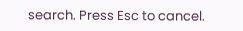search. Press Esc to cancel.